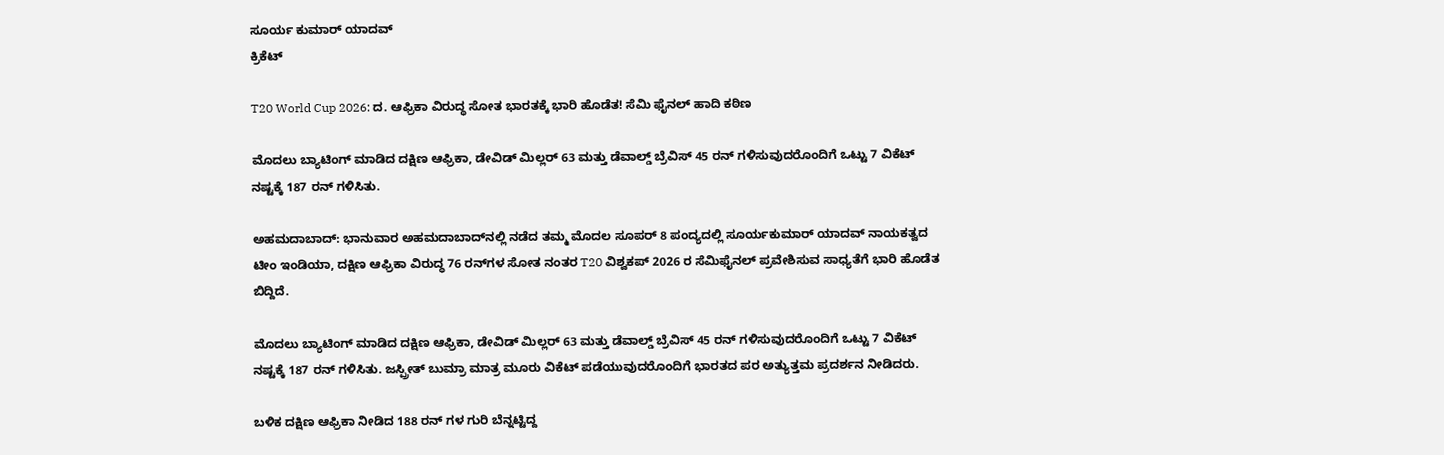ಸೂರ್ಯ ಕುಮಾರ್ ಯಾದವ್
ಕ್ರಿಕೆಟ್

T20 World Cup 2026: ದ. ಆಫ್ರಿಕಾ ವಿರುದ್ಧ ಸೋತ ಭಾರತಕ್ಕೆ ಭಾರಿ ಹೊಡೆತ! ಸೆಮಿ ಫೈನಲ್ ಹಾದಿ ಕಠಿಣ

ಮೊದಲು ಬ್ಯಾಟಿಂಗ್ ಮಾಡಿದ ದಕ್ಷಿಣ ಆಫ್ರಿಕಾ, ಡೇವಿಡ್ ಮಿಲ್ಲರ್ 63 ಮತ್ತು ಡೆವಾಲ್ಡ್ ಬ್ರೆವಿಸ್ 45 ರನ್ ಗಳಿಸುವುದರೊಂದಿಗೆ ಒಟ್ಟು 7 ವಿಕೆಟ್ ನಷ್ಟಕ್ಕೆ 187 ರನ್ ಗಳಿಸಿತು.

ಅಹಮದಾಬಾದ್: ಭಾನುವಾರ ಅಹಮದಾಬಾದ್‌ನಲ್ಲಿ ನಡೆದ ತಮ್ಮ ಮೊದಲ ಸೂಪರ್ 8 ಪಂದ್ಯದಲ್ಲಿ ಸೂರ್ಯಕುಮಾರ್ ಯಾದವ್ ನಾಯಕತ್ವದ ಟೀಂ ಇಂಡಿಯಾ, ದಕ್ಷಿಣ ಆಫ್ರಿಕಾ ವಿರುದ್ಧ 76 ರನ್‌ಗಳ ಸೋತ ನಂತರ T20 ವಿಶ್ವಕಪ್ 2026 ರ ಸೆಮಿಫೈನಲ್‌ ಪ್ರವೇಶಿಸುವ ಸಾಧ್ಯತೆಗೆ ಭಾರಿ ಹೊಡೆತ ಬಿದ್ದಿದೆ.

ಮೊದಲು ಬ್ಯಾಟಿಂಗ್ ಮಾಡಿದ ದಕ್ಷಿಣ ಆಫ್ರಿಕಾ, ಡೇವಿಡ್ ಮಿಲ್ಲರ್ 63 ಮತ್ತು ಡೆವಾಲ್ಡ್ ಬ್ರೆವಿಸ್ 45 ರನ್ ಗಳಿಸುವುದರೊಂದಿಗೆ ಒಟ್ಟು 7 ವಿಕೆಟ್ ನಷ್ಟಕ್ಕೆ 187 ರನ್ ಗಳಿಸಿತು. ಜಸ್ಪ್ರೀತ್ ಬುಮ್ರಾ ಮಾತ್ರ ಮೂರು ವಿಕೆಟ್ ಪಡೆಯುವುದರೊಂದಿಗೆ ಭಾರತದ ಪರ ಅತ್ಯುತ್ತಮ ಪ್ರದರ್ಶನ ನೀಡಿದರು.

ಬಳಿಕ ದಕ್ಷಿಣ ಆಫ್ರಿಕಾ ನೀಡಿದ 188 ರನ್ ಗಳ ಗುರಿ ಬೆನ್ನಟ್ಟಿದ್ದ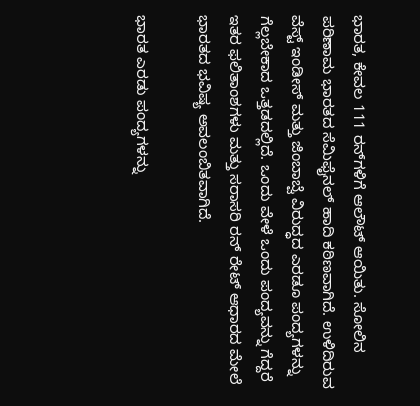ಭಾರತ, ಕೇವಲ 111 ರನ್‌ಗಳಿಗೆ ಆಲೌಟ್ ಆಯಿತು. ಸೋಲಿನ ಪರಿಣಾಮ ಭಾರತದ ಸೆಮಿಫೈನಲ್ ಹಾದಿ ಕಠಿಣವಾಗಿದೆ. ಉಳಿದಿರುವ ವೆಸ್ಟ್ ಇಂಡೀಸ್ ಮತ್ತು ಜಿಂಬಾಬ್ವೆ ವಿರುದ್ಧದ ಎರಡೂ ಪಂದ್ಯಗಳನ್ನು ಗೆಲ್ಲಬೇಕಾದ ಒತ್ತಡದಲ್ಲಿದೆ. ಒಂದು ವೇಳೆ ಒಂದು ಪಂದ್ಯವನ್ನು ಗೆದ್ದರೆ ಇತರ ಫಲಿತಾಂಶಗಳು ಮತ್ತು ಸರಾಸರಿ ರನ್ ರೇಟ್ ಆಧಾರದ ಮೇಲೆ ಭಾರತದ ಭವಿಷ್ಯ ಅವಲಂಬಿತವಾಗಿದೆ.

ಭಾರತ ಎರಡು ಪಂದ್ಯಗಳನ್ನು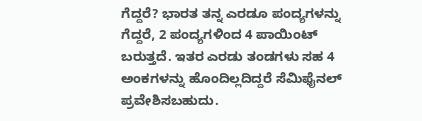ಗೆದ್ದರೆ? ಭಾರತ ತನ್ನ ಎರಡೂ ಪಂದ್ಯಗಳನ್ನು ಗೆದ್ದರೆ, 2 ಪಂದ್ಯಗಳಿಂದ 4 ಪಾಯಿಂಟ್ ಬರುತ್ತದೆ. ಇತರ ಎರಡು ತಂಡಗಳು ಸಹ 4 ಅಂಕಗಳನ್ನು ಹೊಂದಿಲ್ಲದಿದ್ದರೆ ಸೆಮಿಫೈನಲ್ ಪ್ರವೇಶಿಸಬಹುದು.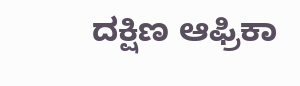ದಕ್ಷಿಣ ಆಫ್ರಿಕಾ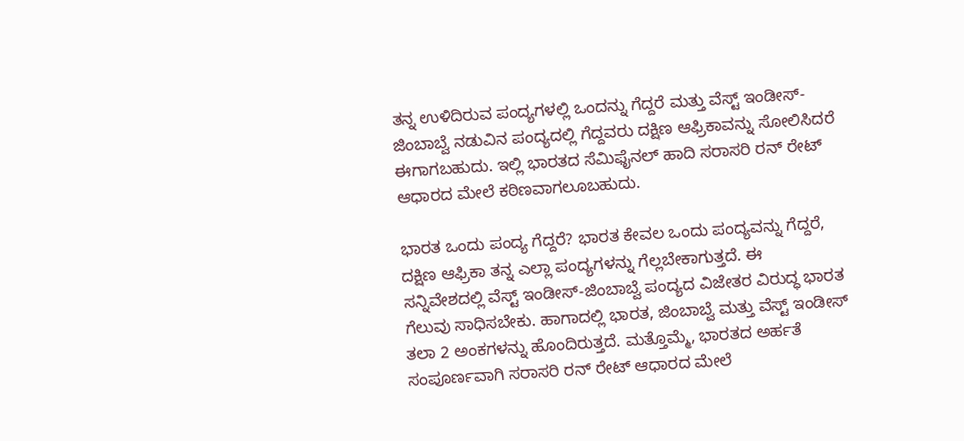ತನ್ನ ಉಳಿದಿರುವ ಪಂದ್ಯಗಳಲ್ಲಿ ಒಂದನ್ನು ಗೆದ್ದರೆ ಮತ್ತು ವೆಸ್ಟ್ ಇಂಡೀಸ್- ಜಿಂಬಾಬ್ವೆ ನಡುವಿನ ಪಂದ್ಯದಲ್ಲಿ ಗೆದ್ದವರು ದಕ್ಷಿಣ ಆಫ್ರಿಕಾವನ್ನು ಸೋಲಿಸಿದರೆ ಈಗಾಗಬಹುದು. ಇಲ್ಲಿ ಭಾರತದ ಸೆಮಿಫೈನಲ್ ಹಾದಿ ಸರಾಸರಿ ರನ್ ರೇಟ್ ಆಧಾರದ ಮೇಲೆ ಕಠಿಣವಾಗಲೂಬಹುದು.

ಭಾರತ ಒಂದು ಪಂದ್ಯ ಗೆದ್ದರೆ? ಭಾರತ ಕೇವಲ ಒಂದು ಪಂದ್ಯವನ್ನು ಗೆದ್ದರೆ, ದಕ್ಷಿಣ ಆಫ್ರಿಕಾ ತನ್ನ ಎಲ್ಲಾ ಪಂದ್ಯಗಳನ್ನು ಗೆಲ್ಲಬೇಕಾಗುತ್ತದೆ. ಈ ಸನ್ನಿವೇಶದಲ್ಲಿ ವೆಸ್ಟ್ ಇಂಡೀಸ್-ಜಿಂಬಾಬ್ವೆ ಪಂದ್ಯದ ವಿಜೇತರ ವಿರುದ್ಧ ಭಾರತ ಗೆಲುವು ಸಾಧಿಸಬೇಕು. ಹಾಗಾದಲ್ಲಿ ಭಾರತ, ಜಿಂಬಾಬ್ವೆ ಮತ್ತು ವೆಸ್ಟ್ ಇಂಡೀಸ್ ತಲಾ 2 ಅಂಕಗಳನ್ನು ಹೊಂದಿರುತ್ತದೆ. ಮತ್ತೊಮ್ಮೆ, ಭಾರತದ ಅರ್ಹತೆ ಸಂಪೂರ್ಣವಾಗಿ ಸರಾಸರಿ ರನ್ ರೇಟ್ ಆಧಾರದ ಮೇಲೆ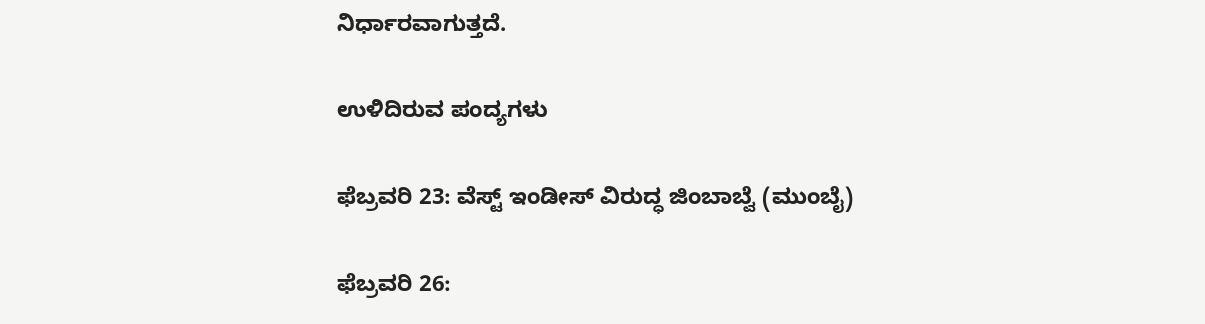ನಿರ್ಧಾರವಾಗುತ್ತದೆ.

ಉಳಿದಿರುವ ಪಂದ್ಯಗಳು

ಫೆಬ್ರವರಿ 23: ವೆಸ್ಟ್ ಇಂಡೀಸ್ ವಿರುದ್ಧ ಜಿಂಬಾಬ್ವೆ (ಮುಂಬೈ)

ಫೆಬ್ರವರಿ 26: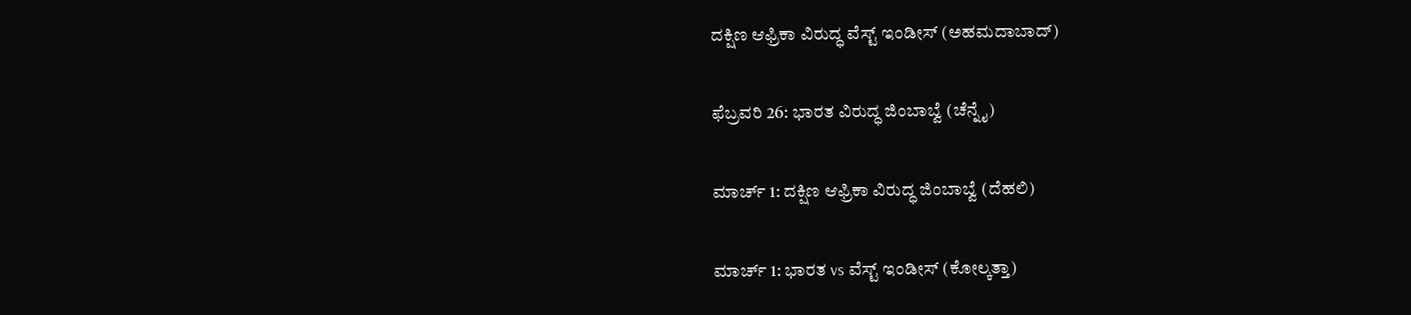ದಕ್ಷಿಣ ಆಫ್ರಿಕಾ ವಿರುದ್ಧ ವೆಸ್ಟ್ ಇಂಡೀಸ್ (ಅಹಮದಾಬಾದ್)

ಫೆಬ್ರವರಿ 26: ಭಾರತ ವಿರುದ್ಧ ಜಿಂಬಾಬ್ವೆ (ಚೆನ್ನೈ)

ಮಾರ್ಚ್ 1: ದಕ್ಷಿಣ ಆಫ್ರಿಕಾ ವಿರುದ್ಧ ಜಿಂಬಾಬ್ವೆ (ದೆಹಲಿ)

ಮಾರ್ಚ್ 1: ಭಾರತ vs ವೆಸ್ಟ್ ಇಂಡೀಸ್ (ಕೋಲ್ಕತ್ತಾ)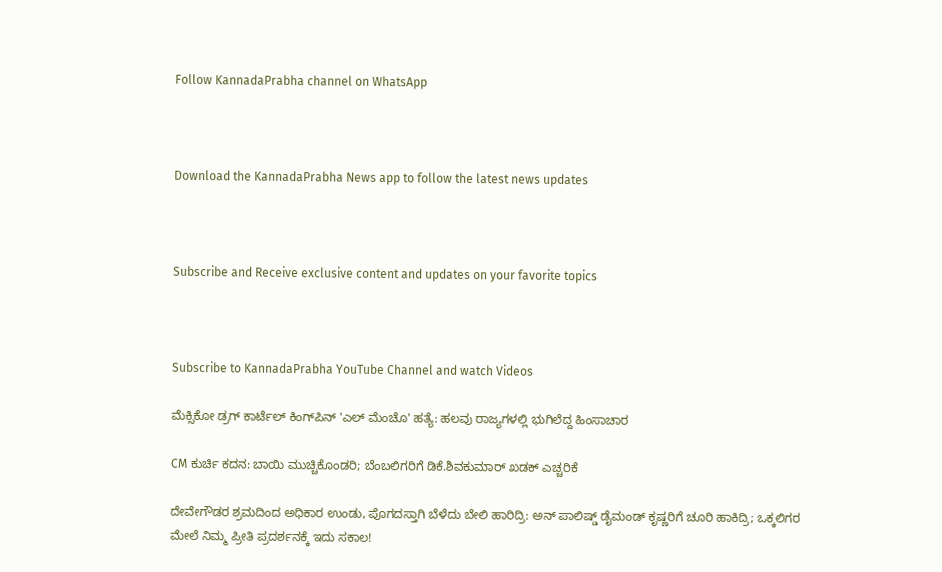Follow KannadaPrabha channel on WhatsApp



Download the KannadaPrabha News app to follow the latest news updates



Subscribe and Receive exclusive content and updates on your favorite topics



Subscribe to KannadaPrabha YouTube Channel and watch Videos

ಮೆಕ್ಸಿಕೋ ಡ್ರಗ್ ಕಾರ್ಟೆಲ್ ಕಿಂಗ್‌ಪಿನ್ 'ಎಲ್ ಮೆಂಚೊ' ಹತ್ಯೆ: ಹಲವು ರಾಜ್ಯಗಳಲ್ಲಿ ಭುಗಿಲೆದ್ದ ಹಿಂಸಾಚಾರ

CM ಕುರ್ಚಿ ಕದನ: ಬಾಯಿ ಮುಚ್ಚಿಕೊಂಡರಿ; ಬೆಂಬಲಿಗರಿಗೆ ಡಿಕೆ.ಶಿವಕುಮಾರ್ ಖಡಕ್ ಎಚ್ಚರಿಕೆ

ದೇವೇಗೌಡರ ಶ್ರಮದಿಂದ ಅಧಿಕಾರ ಉಂಡು, ಪೊಗದಸ್ತಾಗಿ ಬೆಳೆದು ಬೇಲಿ ಹಾರಿದ್ರಿ: ಅನ್‌ ಪಾಲಿಷ್ಡ್‌ ಡೈಮಂಡ್‌ ಕೃಷ್ಣರಿಗೆ ಚೂರಿ ಹಾಕಿದ್ರಿ; ಒಕ್ಕಲಿಗರ ಮೇಲೆ ನಿಮ್ಮ ಪ್ರೀತಿ ಪ್ರದರ್ಶನಕ್ಕೆ ಇದು ಸಕಾಲ!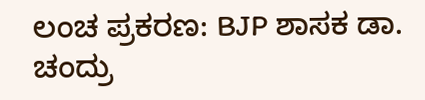ಲಂಚ ಪ್ರಕರಣ: BJP ಶಾಸಕ ಡಾ. ಚಂದ್ರು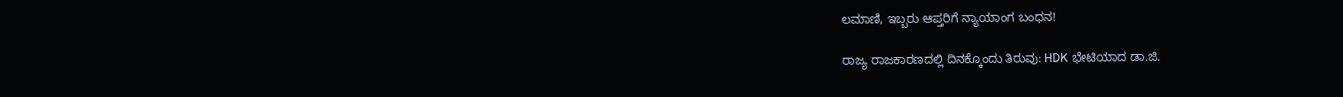ಲಮಾಣಿ, ಇಬ್ಬರು ಆಪ್ತರಿಗೆ ನ್ಯಾಯಾಂಗ ಬಂಧನ!

ರಾಜ್ಯ ರಾಜಕಾರಣದಲ್ಲಿ ದಿನಕ್ಕೊಂದು ತಿರುವು: HDK ಭೇಟಿಯಾದ ಡಾ.ಜಿ.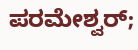ಪರಮೇಶ್ವರ್;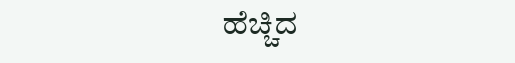ಹೆಚ್ಚಿದ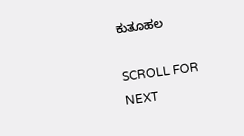ಕುತೂಹಲ

SCROLL FOR NEXT